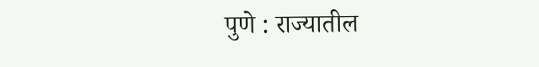पुणे : राज्यातील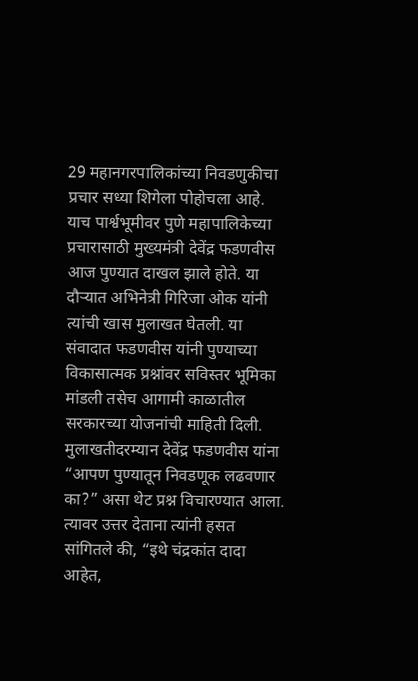29 महानगरपालिकांच्या निवडणुकीचा प्रचार सध्या शिगेला पोहोचला आहे. याच पार्श्वभूमीवर पुणे महापालिकेच्या प्रचारासाठी मुख्यमंत्री देवेंद्र फडणवीस आज पुण्यात दाखल झाले होते. या दौऱ्यात अभिनेत्री गिरिजा ओक यांनी त्यांची खास मुलाखत घेतली. या संवादात फडणवीस यांनी पुण्याच्या विकासात्मक प्रश्नांवर सविस्तर भूमिका मांडली तसेच आगामी काळातील सरकारच्या योजनांची माहिती दिली.
मुलाखतीदरम्यान देवेंद्र फडणवीस यांना “आपण पुण्यातून निवडणूक लढवणार का?” असा थेट प्रश्न विचारण्यात आला. त्यावर उत्तर देताना त्यांनी हसत सांगितले की, “इथे चंद्रकांत दादा आहेत,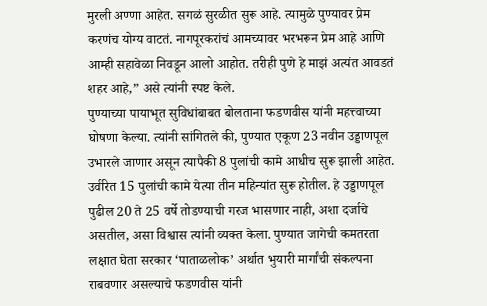मुरली अण्णा आहेत. सगळं सुरळीत सुरू आहे. त्यामुळे पुण्यावर प्रेम करणंच योग्य वाटतं. नागपूरकरांचं आमच्यावर भरभरून प्रेम आहे आणि आम्ही सहावेळा निवडून आलो आहोत. तरीही पुणे हे माझं अत्यंत आवडतं शहर आहे,” असे त्यांनी स्पष्ट केले.
पुण्याच्या पायाभूत सुविधांबाबत बोलताना फडणवीस यांनी महत्त्वाच्या घोषणा केल्या. त्यांनी सांगितले की, पुण्यात एकूण 23 नवीन उड्डाणपूल उभारले जाणार असून त्यापैकी 8 पुलांची कामे आधीच सुरू झाली आहेत. उर्वरित 15 पुलांची कामे येत्या तीन महिन्यांत सुरू होतील. हे उड्डाणपूल पुढील 20 ते 25 वर्षे तोडण्याची गरज भासणार नाही, अशा दर्जाचे असतील, असा विश्वास त्यांनी व्यक्त केला. पुण्यात जागेची कमतरता लक्षात घेता सरकार ‘पाताळलोक’ अर्थात भुयारी मार्गांची संकल्पना राबवणार असल्याचे फडणवीस यांनी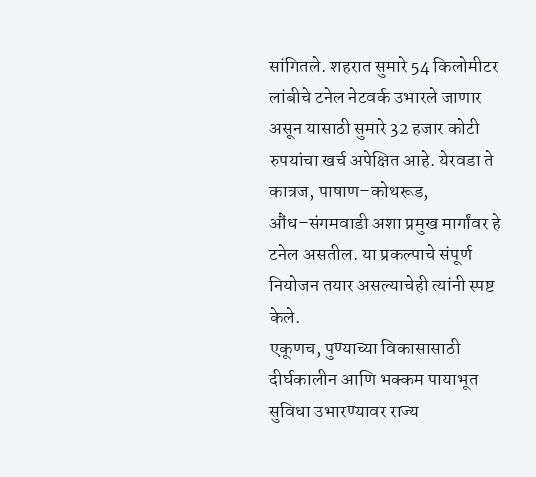सांगितले. शहरात सुमारे 54 किलोमीटर लांबीचे टनेल नेटवर्क उभारले जाणार असून यासाठी सुमारे 32 हजार कोटी रुपयांचा खर्च अपेक्षित आहे. येरवडा ते कात्रज, पाषाण–कोथरूड, औंध–संगमवाडी अशा प्रमुख मार्गांवर हे टनेल असतील. या प्रकल्पाचे संपूर्ण नियोजन तयार असल्याचेही त्यांनी स्पष्ट केले.
एकूणच, पुण्याच्या विकासासाठी दीर्घकालीन आणि भक्कम पायाभूत सुविधा उभारण्यावर राज्य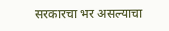सरकारचा भर असल्याचा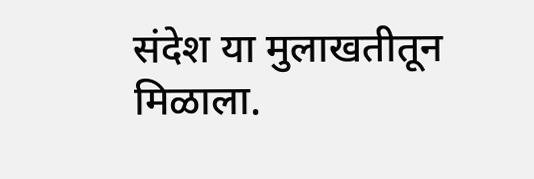संदेश या मुलाखतीतून मिळाला.